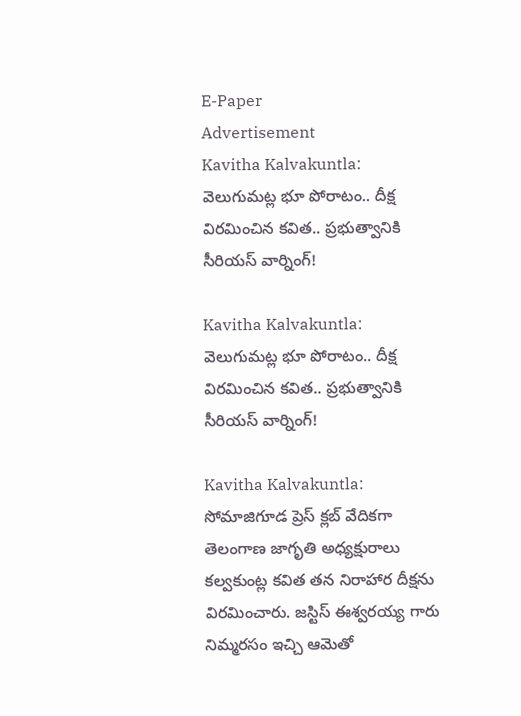E-Paper
Advertisement
Kavitha Kalvakuntla: వెలుగుమట్ల భూ పోరాటం.. దీక్ష విరమించిన కవిత.. ప్రభుత్వానికి సీరియస్ వార్నింగ్!

Kavitha Kalvakuntla: వెలుగుమట్ల భూ పోరాటం.. దీక్ష విరమించిన కవిత.. ప్రభుత్వానికి సీరియస్ వార్నింగ్!

Kavitha Kalvakuntla: సోమాజిగూడ ప్రెస్ క్లబ్ వేదికగా తెలంగాణ జాగృతి అధ్యక్షురాలు కల్వకుంట్ల కవిత తన నిరాహార దీక్షను విరమించారు. జస్టిస్ ఈశ్వరయ్య గారు నిమ్మరసం ఇచ్చి ఆమెతో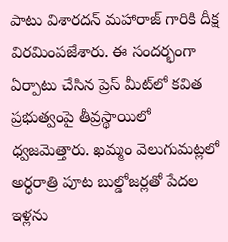పాటు విశారదన్ మహారాజ్ గారికి దీక్ష విరమింపజేశారు. ఈ సందర్భంగా ఏర్పాటు చేసిన ప్రెస్ మీట్‌లో కవిత ప్రభుత్వంపై తీవ్రస్థాయిలో ధ్వజమెత్తారు. ఖమ్మం వెలుగుమట్లలో అర్ధరాత్రి పూట బుల్డోజర్లతో పేదల ఇళ్లను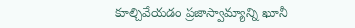కూల్చివేయడం ప్రజాస్వామ్యాన్ని ఖూనీ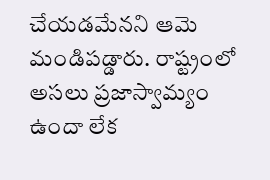చేయడమేనని ఆమె మండిపడ్డారు. రాష్ట్రంలో అసలు ప్రజాస్వామ్యం ఉందా లేక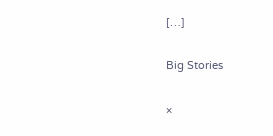[…]

Big Stories

×